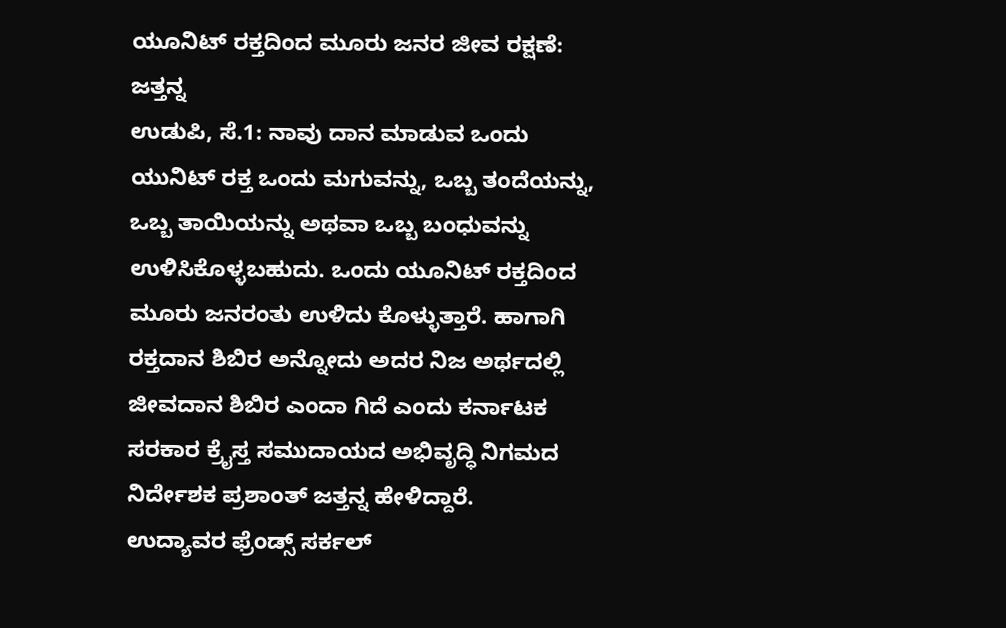ಯೂನಿಟ್ ರಕ್ತದಿಂದ ಮೂರು ಜನರ ಜೀವ ರಕ್ಷಣೆ: ಜತ್ತನ್ನ
ಉಡುಪಿ, ಸೆ.1: ನಾವು ದಾನ ಮಾಡುವ ಒಂದು ಯುನಿಟ್ ರಕ್ತ ಒಂದು ಮಗುವನ್ನು, ಒಬ್ಬ ತಂದೆಯನ್ನು, ಒಬ್ಬ ತಾಯಿಯನ್ನು ಅಥವಾ ಒಬ್ಬ ಬಂಧುವನ್ನು ಉಳಿಸಿಕೊಳ್ಳಬಹುದು. ಒಂದು ಯೂನಿಟ್ ರಕ್ತದಿಂದ ಮೂರು ಜನರಂತು ಉಳಿದು ಕೊಳ್ಳುತ್ತಾರೆ. ಹಾಗಾಗಿ ರಕ್ತದಾನ ಶಿಬಿರ ಅನ್ನೋದು ಅದರ ನಿಜ ಅರ್ಥದಲ್ಲಿ ಜೀವದಾನ ಶಿಬಿರ ಎಂದಾ ಗಿದೆ ಎಂದು ಕರ್ನಾಟಕ ಸರಕಾರ ಕ್ರೈಸ್ತ ಸಮುದಾಯದ ಅಭಿವೃದ್ಧಿ ನಿಗಮದ ನಿರ್ದೇಶಕ ಪ್ರಶಾಂತ್ ಜತ್ತನ್ನ ಹೇಳಿದ್ದಾರೆ.
ಉದ್ಯಾವರ ಫ್ರೆಂಡ್ಸ್ ಸರ್ಕಲ್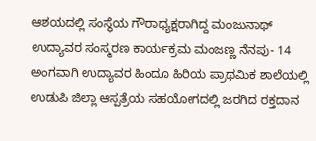ಆಶಯದಲ್ಲಿ ಸಂಸ್ಥೆಯ ಗೌರಾಧ್ಯಕ್ಷರಾಗಿದ್ದ ಮಂಜುನಾಥ್ ಉದ್ಯಾವರ ಸಂಸ್ಮರಣ ಕಾರ್ಯಕ್ರಮ ಮಂಜಣ್ಣ ನೆನಪು- 14 ಅಂಗವಾಗಿ ಉದ್ಯಾವರ ಹಿಂದೂ ಹಿರಿಯ ಪ್ರಾಥಮಿಕ ಶಾಲೆಯಲ್ಲಿ ಉಡುಪಿ ಜಿಲ್ಲಾ ಆಸ್ಪತ್ರೆಯ ಸಹಯೋಗದಲ್ಲಿ ಜರಗಿದ ರಕ್ತದಾನ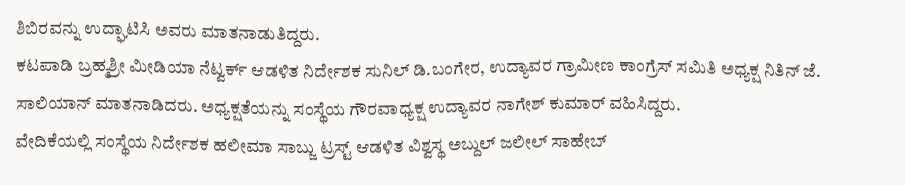ಶಿಬಿರವನ್ನು ಉದ್ಘಾಟಿಸಿ ಅವರು ಮಾತನಾಡುತಿದ್ದರು.
ಕಟಪಾಡಿ ಬ್ರಹ್ಮಶ್ರೀ ಮೀಡಿಯಾ ನೆಟ್ವರ್ಕ್ ಆಡಳಿತ ನಿರ್ದೇಶಕ ಸುನಿಲ್ ಡಿ.ಬಂಗೇರ, ಉದ್ಯಾವರ ಗ್ರಾಮೀಣ ಕಾಂಗ್ರೆಸ್ ಸಮಿತಿ ಅಧ್ಯಕ್ಷ ನಿತಿನ್ ಜೆ. ಸಾಲಿಯಾನ್ ಮಾತನಾಡಿದರು. ಅಧ್ಯಕ್ಷತೆಯನ್ನು ಸಂಸ್ಥೆಯ ಗೌರವಾಧ್ಯಕ್ಷ ಉದ್ಯಾವರ ನಾಗೇಶ್ ಕುಮಾರ್ ವಹಿಸಿದ್ದರು.
ವೇದಿಕೆಯಲ್ಲಿ ಸಂಸ್ಥೆಯ ನಿರ್ದೇಶಕ ಹಲೀಮಾ ಸಾಬ್ಜು ಟ್ರಸ್ಟ್ ಆಡಳಿತ ವಿಶ್ವಸ್ಥ ಅಬ್ದುಲ್ ಜಲೀಲ್ ಸಾಹೇಬ್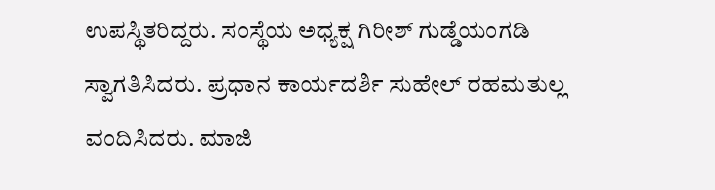ಉಪಸ್ಥಿತರಿದ್ದರು. ಸಂಸ್ಥೆಯ ಅಧ್ಯಕ್ಷ ಗಿರೀಶ್ ಗುಡ್ಡೆಯಂಗಡಿ ಸ್ವಾಗತಿಸಿದರು. ಪ್ರಧಾನ ಕಾರ್ಯದರ್ಶಿ ಸುಹೇಲ್ ರಹಮತುಲ್ಲ ವಂದಿಸಿದರು. ಮಾಜಿ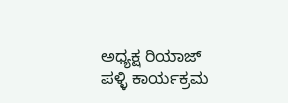ಅಧ್ಯಕ್ಷ ರಿಯಾಜ್ ಪಳ್ಳಿ ಕಾರ್ಯಕ್ರಮ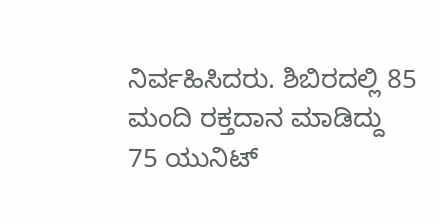ನಿರ್ವಹಿಸಿದರು. ಶಿಬಿರದಲ್ಲಿ 85 ಮಂದಿ ರಕ್ತದಾನ ಮಾಡಿದ್ದು 75 ಯುನಿಟ್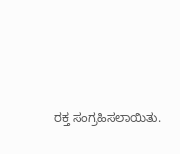ರಕ್ತ ಸಂಗ್ರಹಿಸಲಾಯಿತು.